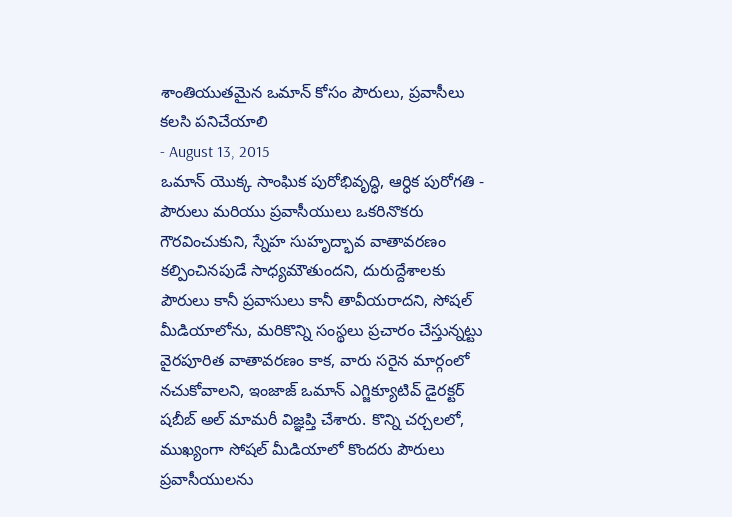శాంతియుతమైన ఒమాన్ కోసం పౌరులు, ప్రవాసీలు కలసి పనిచేయాలి
- August 13, 2015
ఒమాన్ యొక్క సాంఘిక పురోభివృద్ధి, ఆర్ధిక పురోగతి - పౌరులు మరియు ప్రవాసీయులు ఒకరినొకరు గౌరవించుకుని, స్నేహ సుహృద్భావ వాతావరణం కల్పించినపుడే సాధ్యమౌతుందని, దురుద్దేశాలకు పౌరులు కానీ ప్రవాసులు కానీ తావీయరాదని, సోషల్ మీడియాలోను, మరికొన్ని సంస్థలు ప్రచారం చేస్తున్నట్టు వైరపూరిత వాతావరణం కాక, వారు సరైన మార్గంలో నచుకోవాలని, ఇంజాజ్ ఒమాన్ ఎగ్జిక్యూటివ్ డైరక్టర్ షబీబ్ అల్ మామరీ విజ్ఞప్తి చేశారు. కొన్ని చర్చలలో, ముఖ్యంగా సోషల్ మీడియాలో కొందరు పౌరులు ప్రవాసీయులను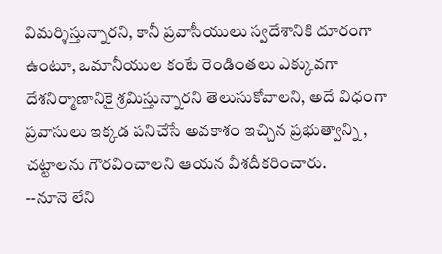విమర్శిస్తున్నారని, కానీ ప్రవాసీయులు స్వదేశానికి దూరంగా ఉంటూ, ఒమానీయుల కంటే రెండింతలు ఎక్కువగా దేశనిర్మాణానికై శ్రమిస్తున్నారని తెలుసుకోవాలని, అదే విధంగా ప్రవాసులు ఇక్కడ పనిచేసే అవకాశం ఇచ్చిన ప్రభుత్వాన్ని , చట్టాలను గౌరవించాలని ఆయన వీశదీకరించారు.
--నూనె లేని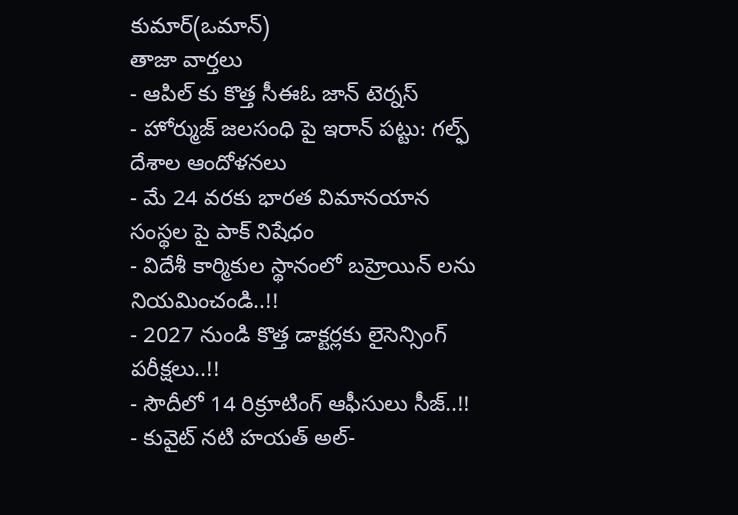కుమార్(ఒమాన్)
తాజా వార్తలు
- ఆపిల్ కు కొత్త సీఈఓ జాన్ టెర్నస్
- హోర్ముజ్ జలసంధి పై ఇరాన్ పట్టు: గల్ఫ్ దేశాల ఆందోళనలు
- మే 24 వరకు భారత విమానయాన సంస్థల పై పాక్ నిషేధం
- విదేశీ కార్మికుల స్థానంలో బహ్రెయిన్ లను నియమించండి..!!
- 2027 నుండి కొత్త డాక్టర్లకు లైసెన్సింగ్ పరీక్షలు..!!
- సౌదీలో 14 రిక్రూటింగ్ ఆఫీసులు సీజ్..!!
- కువైట్ నటి హయత్ అల్-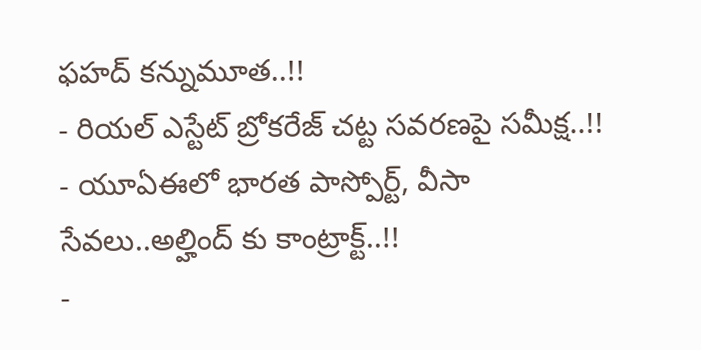ఫహద్ కన్నుమూత..!!
- రియల్ ఎస్టేట్ బ్రోకరేజ్ చట్ట సవరణపై సమీక్ష..!!
- యూఏఈలో భారత పాస్పోర్ట్, వీసా సేవలు..అల్హింద్ కు కాంట్రాక్ట్..!!
-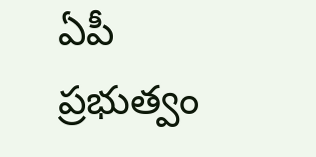ఏపీ ప్రభుత్వం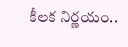కీలక నిర్ణయం..